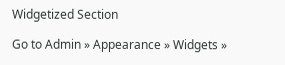Widgetized Section

Go to Admin » Appearance » Widgets »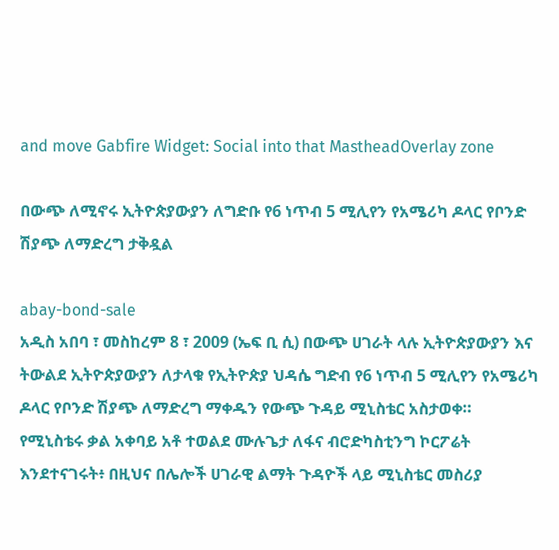and move Gabfire Widget: Social into that MastheadOverlay zone

በውጭ ለሚኖሩ ኢትዮጵያውያን ለግድቡ የ6 ነጥብ 5 ሚሊየን የአሜሪካ ዶላር የቦንድ ሽያጭ ለማድረግ ታቅዷል

abay-bond-sale
አዲስ አበባ ፣ መስከረም 8 ፣ 2009 (ኤፍ ቢ ሲ) በውጭ ሀገራት ላሉ ኢትዮጵያውያን እና ትውልደ ኢትዮጵያውያን ለታላቁ የኢትዮጵያ ህዳሴ ግድብ የ6 ነጥብ 5 ሚሊየን የአሜሪካ ዶላር የቦንድ ሽያጭ ለማድረግ ማቀዱን የውጭ ጉዳይ ሚኒስቴር አስታወቀ።
የሚኒስቴሩ ቃል አቀባይ አቶ ተወልደ ሙሉጌታ ለፋና ብሮድካስቲንግ ኮርፖሬት እንደተናገሩት፥ በዚህና በሌሎች ሀገራዊ ልማት ጉዳዮች ላይ ሚኒስቴር መስሪያ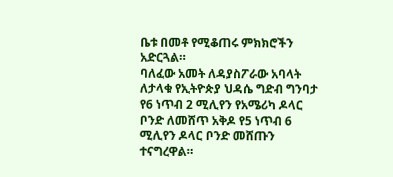ቤቱ በመቶ የሚቆጠሩ ምክክሮችን አድርጓል።
ባለፈው አመት ለዳያስፖራው አባላት ለታላቁ የኢትዮጵያ ህዳሴ ግድብ ግንባታ የ6 ነጥብ 2 ሚሊየን የአሜሪካ ዶላር ቦንድ ለመሸጥ አቅዶ የ5 ነጥብ 6 ሚሊየን ዶላር ቦንድ መሸጡን ተናግረዋል።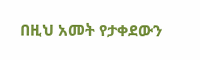በዚህ አመት የታቀደውን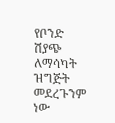የቦንድ ሽያጭ ለማሳካት ዝግጅት መደረጉንም ነው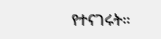የተናገሩት።